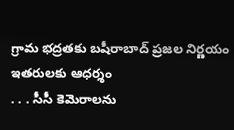గ్రామ భద్రతకు బషీరాబాద్ ప్రజల నిర్ణయం ఇతరులకు ఆధర్శం
. . . సీసీ కెమెరాలను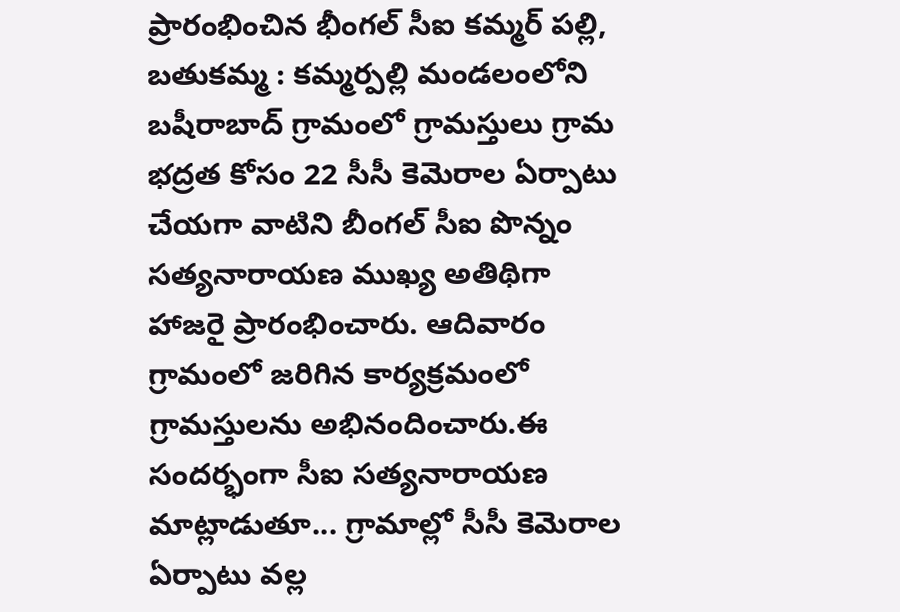ప్రారంభించిన భీంగల్ సీఐ కమ్మర్ పల్లి, బతుకమ్మ : కమ్మర్పల్లి మండలంలోని బషీరాబాద్ గ్రామంలో గ్రామస్తులు గ్రామ భద్రత కోసం 22 సీసీ కెమెరాల ఏర్పాటు చేయగా వాటిని బీంగల్ సీఐ పొన్నం సత్యనారాయణ ముఖ్య అతిథిగా హాజరై ప్రారంభించారు. ఆదివారం గ్రామంలో జరిగిన కార్యక్రమంలో గ్రామస్తులను అభినందించారు.ఈ సందర్భంగా సీఐ సత్యనారాయణ మాట్లాడుతూ... గ్రామాల్లో సీసీ కెమెరాల ఏర్పాటు వల్ల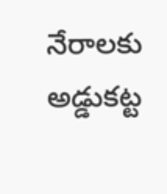నేరాలకు అడ్డుకట్ట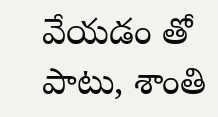వేయడం తో పాటు, శాంతి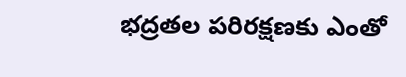భద్రతల పరిరక్షణకు ఎంతో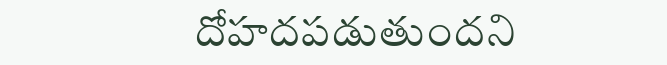దోహదపడుతుందని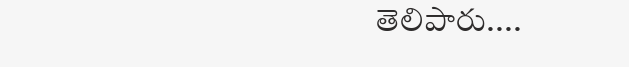తెలిపారు....